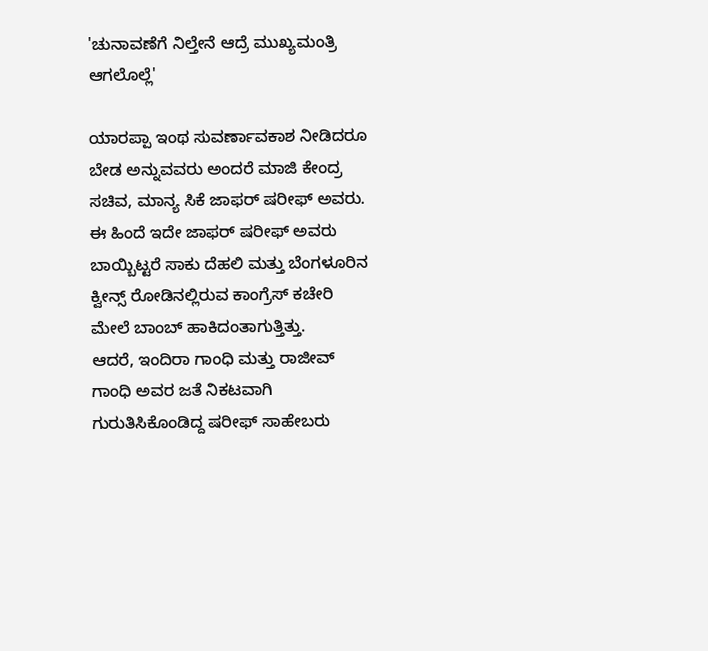'ಚುನಾವಣೆಗೆ ನಿಲ್ತೇನೆ ಆದ್ರೆ ಮುಖ್ಯಮಂತ್ರಿ ಆಗಲೊಲ್ಲೆ'

ಯಾರಪ್ಪಾ ಇಂಥ ಸುವರ್ಣಾವಕಾಶ ನೀಡಿದರೂ ಬೇಡ ಅನ್ನುವವರು ಅಂದರೆ ಮಾಜಿ ಕೇಂದ್ರ ಸಚಿವ, ಮಾನ್ಯ ಸಿಕೆ ಜಾಫರ್ ಷರೀಫ್ ಅವರು. ಈ ಹಿಂದೆ ಇದೇ ಜಾಫರ್ ಷರೀಫ್ ಅವರು ಬಾಯ್ಬಿಟ್ಟರೆ ಸಾಕು ದೆಹಲಿ ಮತ್ತು ಬೆಂಗಳೂರಿನ ಕ್ವೀನ್ಸ್ ರೋಡಿನಲ್ಲಿರುವ ಕಾಂಗ್ರೆಸ್ ಕಚೇರಿ ಮೇಲೆ ಬಾಂಬ್ ಹಾಕಿದಂತಾಗುತ್ತಿತ್ತು.
ಆದರೆ, ಇಂದಿರಾ ಗಾಂಧಿ ಮತ್ತು ರಾಜೀವ್ ಗಾಂಧಿ ಅವರ ಜತೆ ನಿಕಟವಾಗಿ ಗುರುತಿಸಿಕೊಂಡಿದ್ದ ಷರೀಫ್ ಸಾಹೇಬರು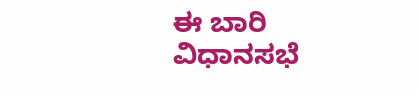ಈ ಬಾರಿ ವಿಧಾನಸಭೆ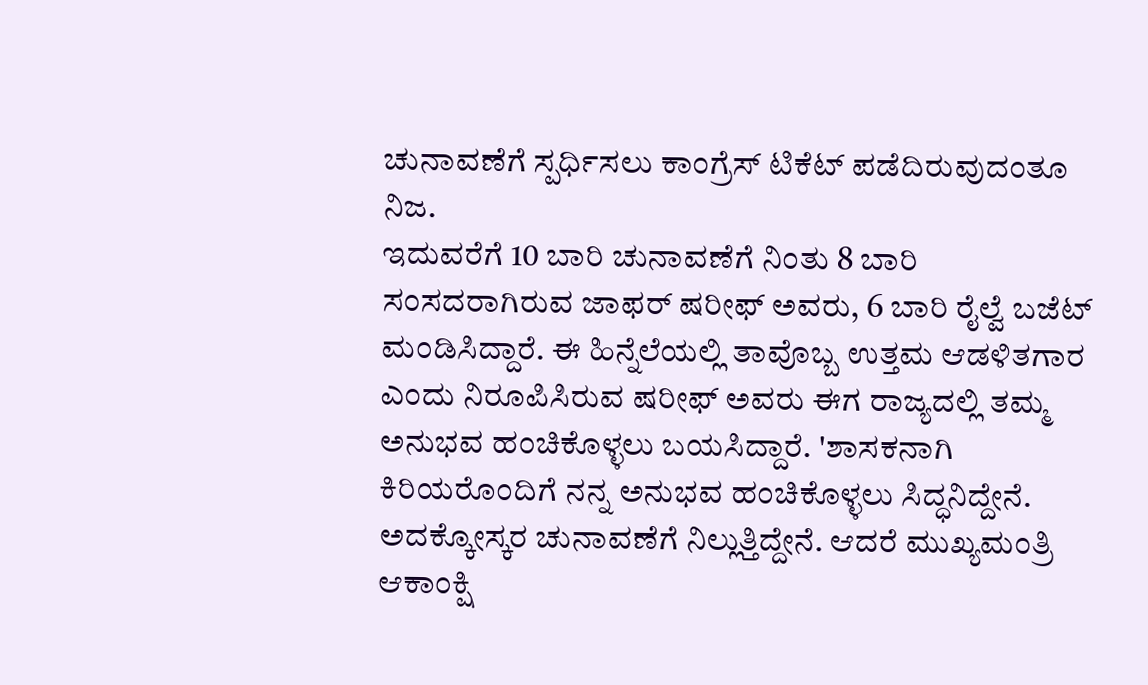ಚುನಾವಣೆಗೆ ಸ್ಪರ್ಧಿಸಲು ಕಾಂಗ್ರೆಸ್ ಟಿಕೆಟ್ ಪಡೆದಿರುವುದಂತೂ ನಿಜ.
ಇದುವರೆಗೆ 10 ಬಾರಿ ಚುನಾವಣೆಗೆ ನಿಂತು 8 ಬಾರಿ ಸಂಸದರಾಗಿರುವ ಜಾಫರ್ ಷರೀಫ್ ಅವರು, 6 ಬಾರಿ ರೈಲ್ವೆ ಬಜೆಟ್ ಮಂಡಿಸಿದ್ದಾರೆ. ಈ ಹಿನ್ನೆಲೆಯಲ್ಲಿ ತಾವೊಬ್ಬ ಉತ್ತಮ ಆಡಳಿತಗಾರ ಎಂದು ನಿರೂಪಿಸಿರುವ ಷರೀಫ್ ಅವರು ಈಗ ರಾಜ್ಯದಲ್ಲಿ ತಮ್ಮ ಅನುಭವ ಹಂಚಿಕೊಳ್ಳಲು ಬಯಸಿದ್ದಾರೆ. 'ಶಾಸಕನಾಗಿ ಕಿರಿಯರೊಂದಿಗೆ ನನ್ನ ಅನುಭವ ಹಂಚಿಕೊಳ್ಳಲು ಸಿದ್ಧನಿದ್ದೇನೆ. ಅದಕ್ಕೋಸ್ಕರ ಚುನಾವಣೆಗೆ ನಿಲ್ಲುತ್ತಿದ್ದೇನೆ. ಆದರೆ ಮುಖ್ಯಮಂತ್ರಿ ಆಕಾಂಕ್ಷಿ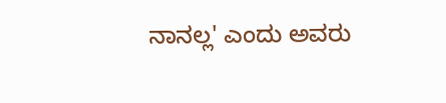ನಾನಲ್ಲ' ಎಂದು ಅವರು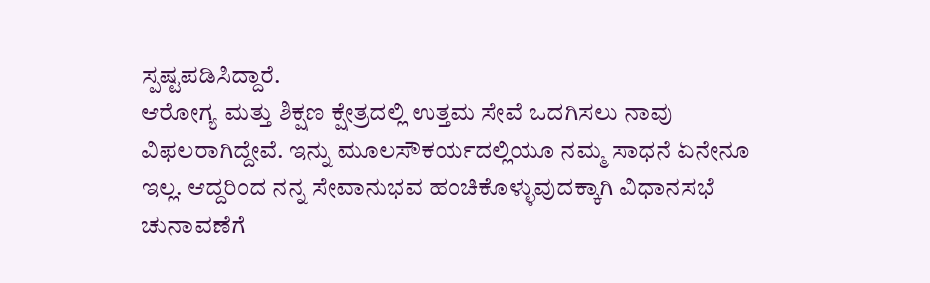ಸ್ಪಷ್ಟಪಡಿಸಿದ್ದಾರೆ.
ಆರೋಗ್ಯ ಮತ್ತು ಶಿಕ್ಷಣ ಕ್ಷೇತ್ರದಲ್ಲಿ ಉತ್ತಮ ಸೇವೆ ಒದಗಿಸಲು ನಾವು ವಿಫಲರಾಗಿದ್ದೇವೆ. ಇನ್ನು ಮೂಲಸೌಕರ್ಯದಲ್ಲಿಯೂ ನಮ್ಮ ಸಾಧನೆ ಏನೇನೂ ಇಲ್ಲ. ಆದ್ದರಿಂದ ನನ್ನ ಸೇವಾನುಭವ ಹಂಚಿಕೊಳ್ಳುವುದಕ್ಕಾಗಿ ವಿಧಾನಸಭೆ ಚುನಾವಣೆಗೆ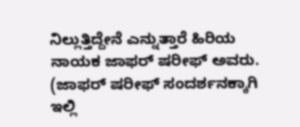ನಿಲ್ಲುತ್ತಿದ್ದೇನೆ ಎನ್ನುತ್ತಾರೆ ಹಿರಿಯ ನಾಯಕ ಜಾಫರ್ ಷರೀಫ್ ಅವರು. (ಜಾಫರ್ ಷರೀಫ್ ಸಂದರ್ಶನಕ್ಕಾಗಿ ಇಲ್ಲಿ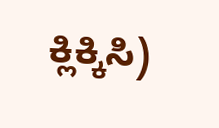ಕ್ಲಿಕ್ಕಿಸಿ)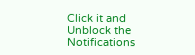Click it and Unblock the Notifications